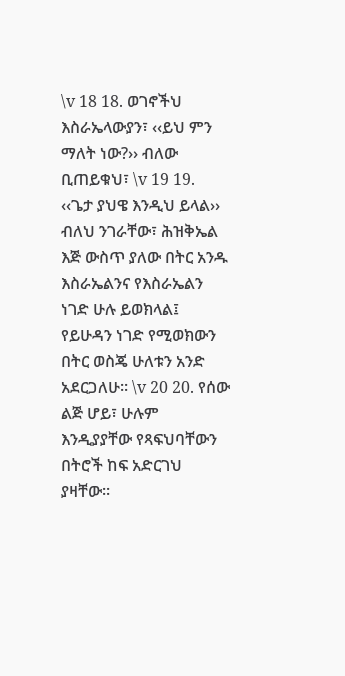\v 18 18. ወገኖችህ እስራኤላውያን፣ ‹‹ይህ ምን ማለት ነው?›› ብለው ቢጠይቁህ፣ \v 19 19. ‹‹ጌታ ያህዌ እንዲህ ይላል›› ብለህ ንገራቸው፣ ሕዝቅኤል እጅ ውስጥ ያለው በትር አንዱ እስራኤልንና የእስራኤልን ነገድ ሁሉ ይወክላል፤ የይሁዳን ነገድ የሚወክውን በትር ወስጄ ሁለቱን አንድ አደርጋለሁ፡፡ \v 20 20. የሰው ልጅ ሆይ፣ ሁሉም እንዲያያቸው የጻፍህባቸውን በትሮች ከፍ አድርገህ ያዛቸው፡፡